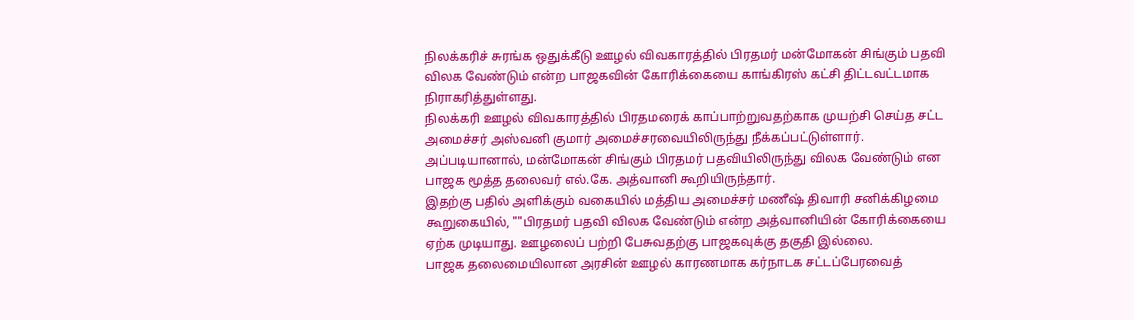நிலக்கரிச் சுரங்க ஒதுக்கீடு ஊழல் விவகாரத்தில் பிரதமர் மன்மோகன் சிங்கும் பதவி விலக வேண்டும் என்ற பாஜகவின் கோரிக்கையை காங்கிரஸ் கட்சி திட்டவட்டமாக நிராகரித்துள்ளது.
நிலக்கரி ஊழல் விவகாரத்தில் பிரதமரைக் காப்பாற்றுவதற்காக முயற்சி செய்த சட்ட அமைச்சர் அஸ்வனி குமார் அமைச்சரவையிலிருந்து நீக்கப்பட்டுள்ளார். அப்படியானால், மன்மோகன் சிங்கும் பிரதமர் பதவியிலிருந்து விலக வேண்டும் என பாஜக மூத்த தலைவர் எல்.கே. அத்வானி கூறியிருந்தார்.
இதற்கு பதில் அளிக்கும் வகையில் மத்திய அமைச்சர் மணீஷ் திவாரி சனிக்கிழமை கூறுகையில், ""பிரதமர் பதவி விலக வேண்டும் என்ற அத்வானியின் கோரிக்கையை ஏற்க முடியாது. ஊழலைப் பற்றி பேசுவதற்கு பாஜகவுக்கு தகுதி இல்லை.
பாஜக தலைமையிலான அரசின் ஊழல் காரணமாக கர்நாடக சட்டப்பேரவைத்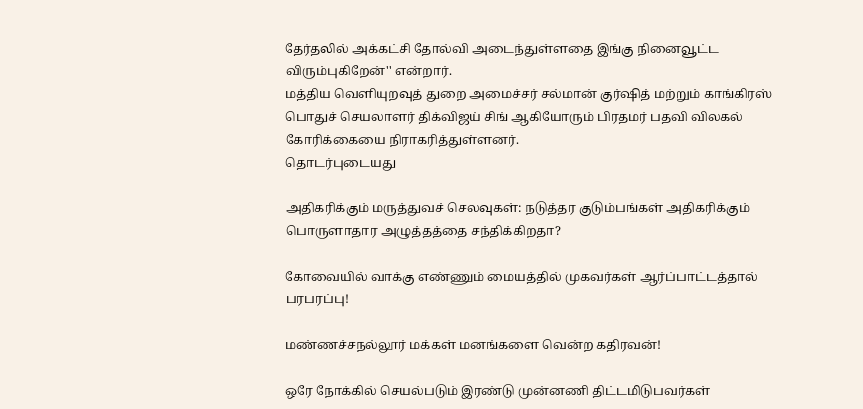தேர்தலில் அக்கட்சி தோல்வி அடைந்துள்ளதை இங்கு நினைவூட்ட விரும்புகிறேன்'' என்றார்.
மத்திய வெளியுறவுத் துறை அமைச்சர் சல்மான் குர்ஷித் மற்றும் காங்கிரஸ் பொதுச் செயலாளர் திக்விஜய் சிங் ஆகியோரும் பிரதமர் பதவி விலகல் கோரிக்கையை நிராகரித்துள்ளனர்.
தொடர்புடையது

அதிகரிக்கும் மருத்துவச் செலவுகள்: நடுத்தர குடும்பங்கள் அதிகரிக்கும் பொருளாதார அழுத்தத்தை சந்திக்கிறதா?

கோவையில் வாக்கு எண்ணும் மையத்தில் முகவர்கள் ஆர்ப்பாட்டத்தால் பரபரப்பு!

மண்ணச்சநல்லூர் மக்கள் மனங்களை வென்ற கதிரவன்!

ஒரே நோக்கில் செயல்படும் இரண்டு முன்னணி திட்டமிடுபவர்கள்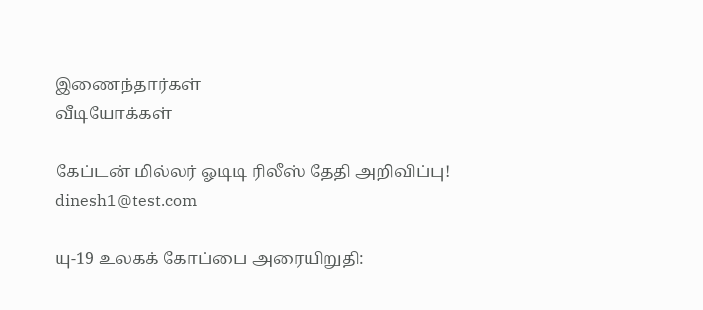இணைந்தார்கள்
வீடியோக்கள்

கேப்டன் மில்லர் ஓடிடி ரிலீஸ் தேதி அறிவிப்பு!
dinesh1@test.com

யு-19 உலகக் கோப்பை அரையிறுதி: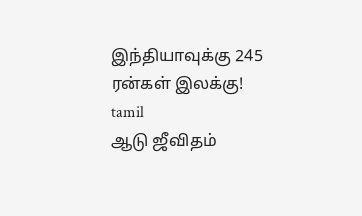இந்தியாவுக்கு 245 ரன்கள் இலக்கு!
tamil
ஆடு ஜீவிதம்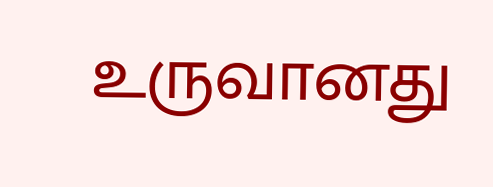உருவானது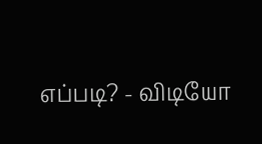எப்படி? - விடியோ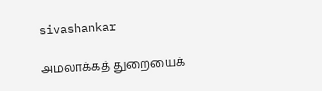sivashankar

அமலாக்கத் துறையைக்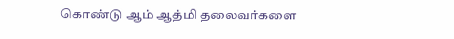கொண்டு ஆம் ஆத்மி தலைவர்களை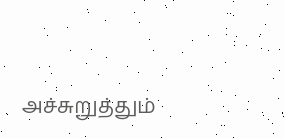அச்சுறுத்தும்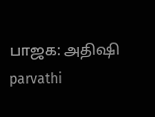பாஜக: அதிஷி
parvathi